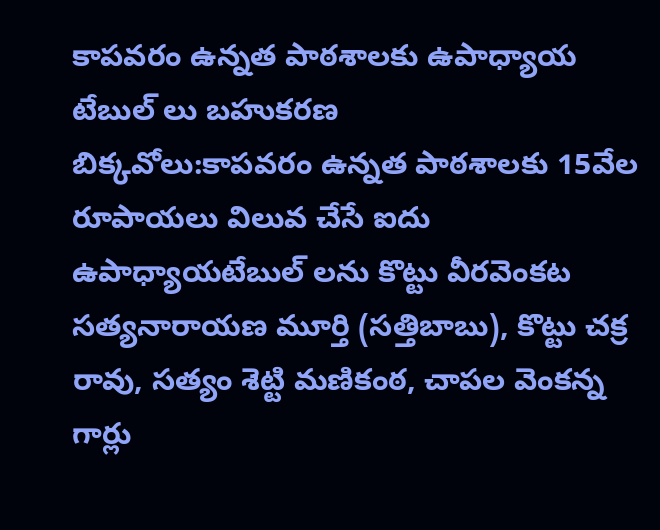కాపవరం ఉన్నత పాఠశాలకు ఉపాధ్యాయ టేబుల్ లు బహుకరణ
బిక్కవోలు:కాపవరం ఉన్నత పాఠశాలకు 15వేల రూపాయలు విలువ చేసే ఐదు ఉపాధ్యాయటేబుల్ లను కొట్టు వీరవెంకట సత్యనారాయణ మూర్తి (సత్తిబాబు), కొట్టు చక్ర రావు, సత్యం శెట్టి మణికంఠ, చాపల వెంకన్న గార్లు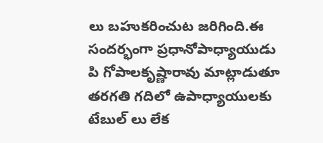లు బహుకరించుట జరిగింది.ఈ సందర్భంగా ప్రధానోపాధ్యాయుడు పి గోపాలకృష్ణారావు మాట్లాడుతూ తరగతి గదిలో ఉపాధ్యాయులకు టేబుల్ లు లేక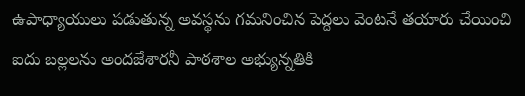ఉపాధ్యాయులు పడుతున్న అవస్థను గమనించిన పెద్దలు వెంటనే తయారు చేయించి ఐదు బల్లలను అందజేశారనీ పాఠశాల అభ్యున్నతికి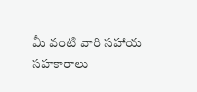మీ వంటి వారి సహాయ సహకారాలు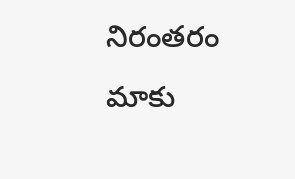నిరంతరం మాకు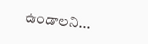ఉండాలని...